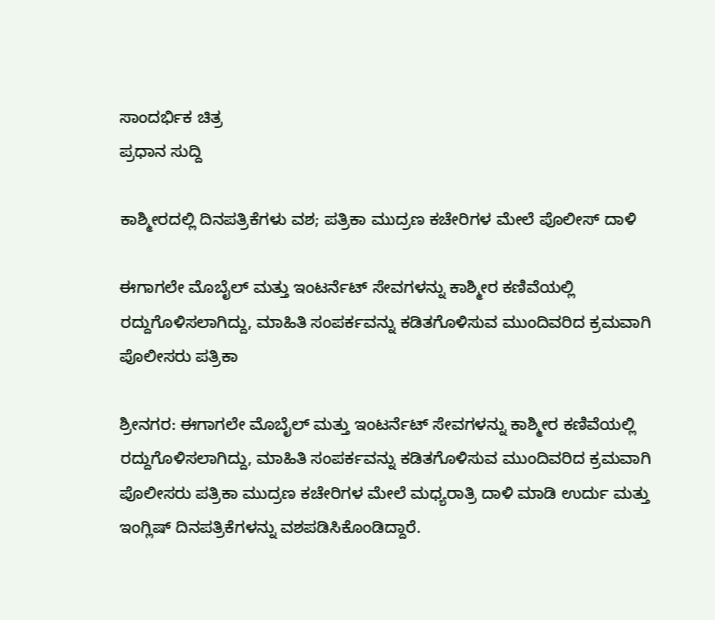ಸಾಂದರ್ಭಿಕ ಚಿತ್ರ
ಪ್ರಧಾನ ಸುದ್ದಿ

ಕಾಶ್ಮೀರದಲ್ಲಿ ದಿನಪತ್ರಿಕೆಗಳು ವಶ; ಪತ್ರಿಕಾ ಮುದ್ರಣ ಕಚೇರಿಗಳ ಮೇಲೆ ಪೊಲೀಸ್ ದಾಳಿ

ಈಗಾಗಲೇ ಮೊಬೈಲ್ ಮತ್ತು ಇಂಟರ್ನೆಟ್ ಸೇವಗಳನ್ನು ಕಾಶ್ಮೀರ ಕಣಿವೆಯಲ್ಲಿ ರದ್ದುಗೊಳಿಸಲಾಗಿದ್ದು, ಮಾಹಿತಿ ಸಂಪರ್ಕವನ್ನು ಕಡಿತಗೊಳಿಸುವ ಮುಂದಿವರಿದ ಕ್ರಮವಾಗಿ ಪೊಲೀಸರು ಪತ್ರಿಕಾ

ಶ್ರೀನಗರ: ಈಗಾಗಲೇ ಮೊಬೈಲ್ ಮತ್ತು ಇಂಟರ್ನೆಟ್ ಸೇವಗಳನ್ನು ಕಾಶ್ಮೀರ ಕಣಿವೆಯಲ್ಲಿ ರದ್ದುಗೊಳಿಸಲಾಗಿದ್ದು, ಮಾಹಿತಿ ಸಂಪರ್ಕವನ್ನು ಕಡಿತಗೊಳಿಸುವ ಮುಂದಿವರಿದ ಕ್ರಮವಾಗಿ ಪೊಲೀಸರು ಪತ್ರಿಕಾ ಮುದ್ರಣ ಕಚೇರಿಗಳ ಮೇಲೆ ಮಧ್ಯರಾತ್ರಿ ದಾಳಿ ಮಾಡಿ ಉರ್ದು ಮತ್ತು ಇಂಗ್ಲಿಷ್ ದಿನಪತ್ರಿಕೆಗಳನ್ನು ವಶಪಡಿಸಿಕೊಂಡಿದ್ದಾರೆ.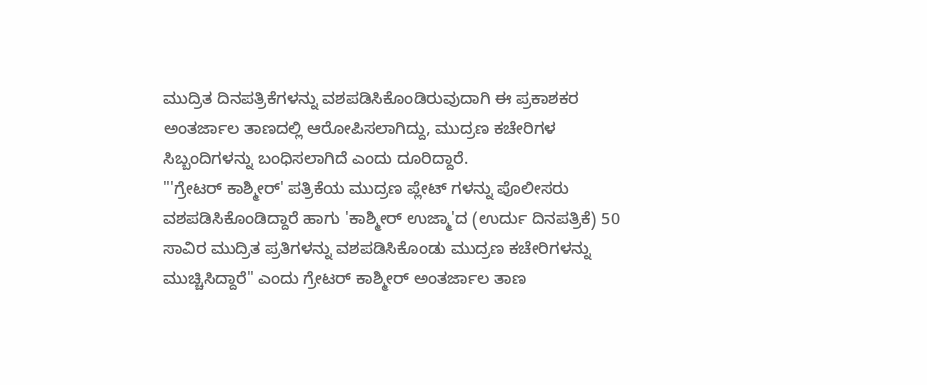ಮುದ್ರಿತ ದಿನಪತ್ರಿಕೆಗಳನ್ನು ವಶಪಡಿಸಿಕೊಂಡಿರುವುದಾಗಿ ಈ ಪ್ರಕಾಶಕರ ಅಂತರ್ಜಾಲ ತಾಣದಲ್ಲಿ ಆರೋಪಿಸಲಾಗಿದ್ದು, ಮುದ್ರಣ ಕಚೇರಿಗಳ ಸಿಬ್ಬಂದಿಗಳನ್ನು ಬಂಧಿಸಲಾಗಿದೆ ಎಂದು ದೂರಿದ್ದಾರೆ.
"'ಗ್ರೇಟರ್ ಕಾಶ್ಮೀರ್' ಪತ್ರಿಕೆಯ ಮುದ್ರಣ ಪ್ಲೇಟ್ ಗಳನ್ನು ಪೊಲೀಸರು ವಶಪಡಿಸಿಕೊಂಡಿದ್ದಾರೆ ಹಾಗು 'ಕಾಶ್ಮೀರ್ ಉಜ್ಮಾ'ದ (ಉರ್ದು ದಿನಪತ್ರಿಕೆ) 50 ಸಾವಿರ ಮುದ್ರಿತ ಪ್ರತಿಗಳನ್ನು ವಶಪಡಿಸಿಕೊಂಡು ಮುದ್ರಣ ಕಚೇರಿಗಳನ್ನು ಮುಚ್ಚಿಸಿದ್ದಾರೆ" ಎಂದು ಗ್ರೇಟರ್ ಕಾಶ್ಮೀರ್ ಅಂತರ್ಜಾಲ ತಾಣ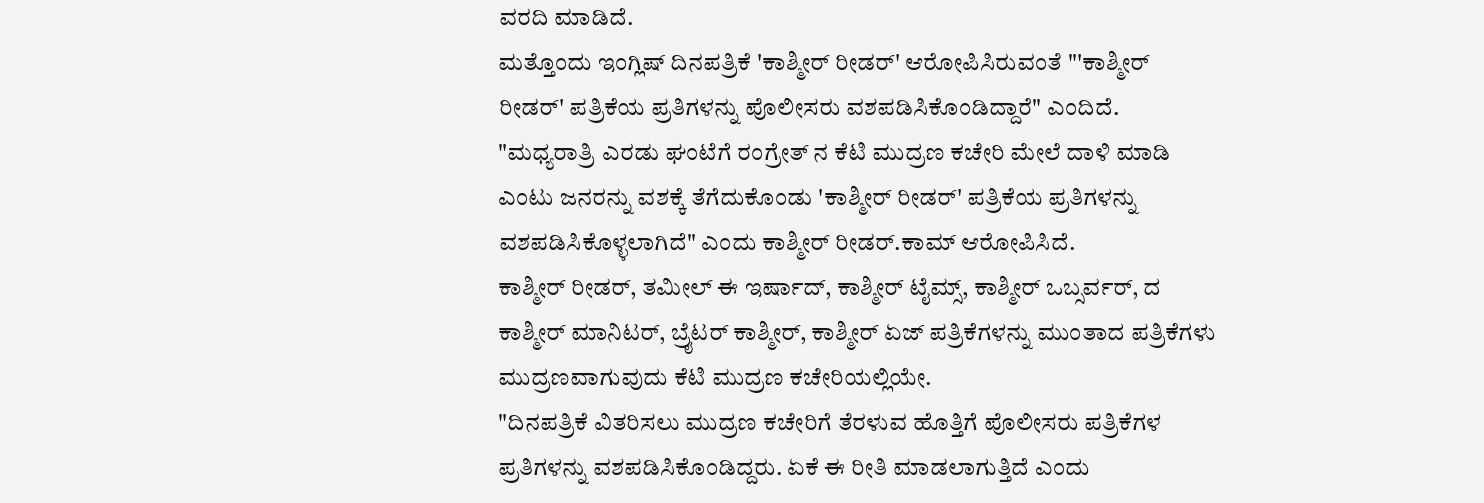ವರದಿ ಮಾಡಿದೆ.
ಮತ್ತೊಂದು ಇಂಗ್ಲಿಷ್ ದಿನಪತ್ರಿಕೆ 'ಕಾಶ್ಮೀರ್ ರೀಡರ್' ಆರೋಪಿಸಿರುವಂತೆ "'ಕಾಶ್ಮೀರ್ ರೀಡರ್' ಪತ್ರಿಕೆಯ ಪ್ರತಿಗಳನ್ನು ಪೊಲೀಸರು ವಶಪಡಿಸಿಕೊಂಡಿದ್ದಾರೆ" ಎಂದಿದೆ.
"ಮಧ್ಯರಾತ್ರಿ ಎರಡು ಘಂಟೆಗೆ ರಂಗ್ರೇತ್ ನ ಕೆಟಿ ಮುದ್ರಣ ಕಚೇರಿ ಮೇಲೆ ದಾಳಿ ಮಾಡಿ ಎಂಟು ಜನರನ್ನು ವಶಕ್ಕೆ ತೆಗೆದುಕೊಂಡು 'ಕಾಶ್ಮೀರ್ ರೀಡರ್' ಪತ್ರಿಕೆಯ ಪ್ರತಿಗಳನ್ನು ವಶಪಡಿಸಿಕೊಳ್ಳಲಾಗಿದೆ" ಎಂದು ಕಾಶ್ಮೀರ್ ರೀಡರ್.ಕಾಮ್ ಆರೋಪಿಸಿದೆ.
ಕಾಶ್ಮೀರ್ ರೀಡರ್, ತಮೀಲ್ ಈ ಇರ್ಷಾದ್, ಕಾಶ್ಮೀರ್ ಟೈಮ್ಸ್, ಕಾಶ್ಮೀರ್ ಒಬ್ಸರ್ವರ್, ದ ಕಾಶ್ಮೀರ್ ಮಾನಿಟರ್, ಬ್ರೈಟರ್ ಕಾಶ್ಮೀರ್, ಕಾಶ್ಮೀರ್ ಏಜ್ ಪತ್ರಿಕೆಗಳನ್ನು ಮುಂತಾದ ಪತ್ರಿಕೆಗಳು ಮುದ್ರಣವಾಗುವುದು ಕೆಟಿ ಮುದ್ರಣ ಕಚೇರಿಯಲ್ಲಿಯೇ.
"ದಿನಪತ್ರಿಕೆ ವಿತರಿಸಲು ಮುದ್ರಣ ಕಚೇರಿಗೆ ತೆರಳುವ ಹೊತ್ತಿಗೆ ಪೊಲೀಸರು ಪತ್ರಿಕೆಗಳ ಪ್ರತಿಗಳನ್ನು ವಶಪಡಿಸಿಕೊಂಡಿದ್ದರು. ಏಕೆ ಈ ರೀತಿ ಮಾಡಲಾಗುತ್ತಿದೆ ಎಂದು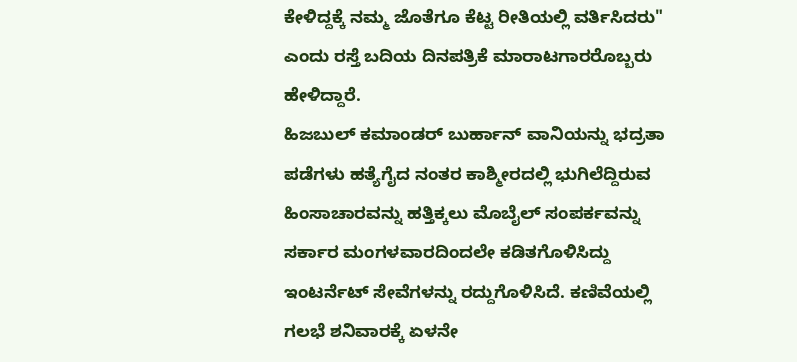ಕೇಳಿದ್ದಕ್ಕೆ ನಮ್ಮ ಜೊತೆಗೂ ಕೆಟ್ಟ ರೀತಿಯಲ್ಲಿ ವರ್ತಿಸಿದರು" ಎಂದು ರಸ್ತೆ ಬದಿಯ ದಿನಪತ್ರಿಕೆ ಮಾರಾಟಗಾರರೊಬ್ಬರು ಹೇಳಿದ್ದಾರೆ.
ಹಿಜಬುಲ್ ಕಮಾಂಡರ್ ಬುರ್ಹಾನ್ ವಾನಿಯನ್ನು ಭದ್ರತಾ ಪಡೆಗಳು ಹತ್ಯೆಗೈದ ನಂತರ ಕಾಶ್ಮೀರದಲ್ಲಿ ಭುಗಿಲೆದ್ದಿರುವ ಹಿಂಸಾಚಾರವನ್ನು ಹತ್ತಿಕ್ಕಲು ಮೊಬೈಲ್ ಸಂಪರ್ಕವನ್ನು ಸರ್ಕಾರ ಮಂಗಳವಾರದಿಂದಲೇ ಕಡಿತಗೊಳಿಸಿದ್ದು ಇಂಟರ್ನೆಟ್ ಸೇವೆಗಳನ್ನು ರದ್ದುಗೊಳಿಸಿದೆ. ಕಣಿವೆಯಲ್ಲಿ ಗಲಭೆ ಶನಿವಾರಕ್ಕೆ ಏಳನೇ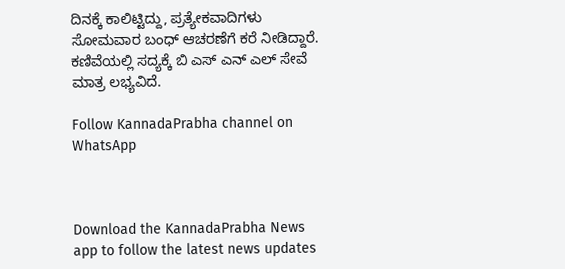ದಿನಕ್ಕೆ ಕಾಲಿಟ್ಟಿದ್ದು, ಪ್ರತ್ಯೇಕವಾದಿಗಳು ಸೋಮವಾರ ಬಂಧ್ ಆಚರಣೆಗೆ ಕರೆ ನೀಡಿದ್ದಾರೆ.
ಕಣಿವೆಯಲ್ಲಿ ಸದ್ಯಕ್ಕೆ ಬಿ ಎಸ್ ಎನ್ ಎಲ್ ಸೇವೆ ಮಾತ್ರ ಲಭ್ಯವಿದೆ.

Follow KannadaPrabha channel on WhatsApp



Download the KannadaPrabha News app to follow the latest news updates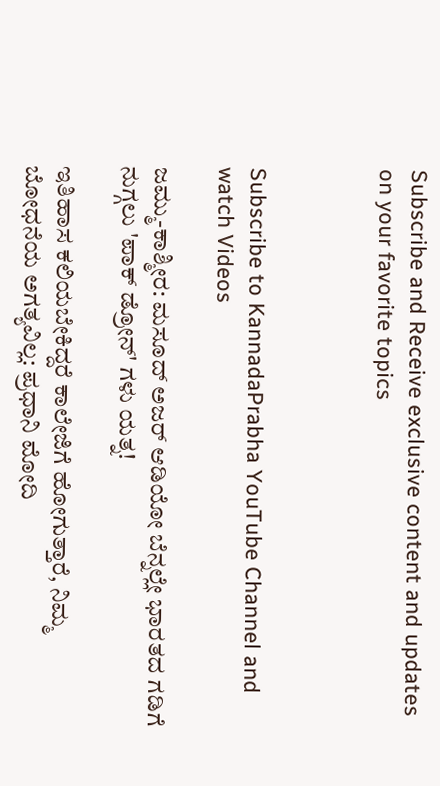Subscribe and Receive exclusive content and updates on your favorite topics



Subscribe to KannadaPrabha YouTube Channel and watch Videos

ಜಮ್ಮು-ಕಾಶ್ಮೀರ: ಮಸೂದ್ ಅಜರ್ ಆಡಿಯೋ ಬೆನ್ನಲ್ಲೇ ಭಾರತದ ಗಡಿಗೆ ನುಗ್ಗಲು 'ಪಾಕ್ ಡ್ರೋನ್' ಗಳು ಯತ್ನ!

ಇತಿಹಾಸ ಕಲಿಯಬೇಕಿದ್ದರೆ ಕಾಲೇಜಿಗೆ ಹೋಗುತ್ತಾರೆ, ನಿಮ್ಮ ಬೋಧನೆಯ ಅಗತ್ಯವಿಲ್ಲ: ಪ್ರಧಾನಿ ಮೋದಿ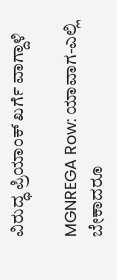ವಿರುದ್ಧ ಪ್ರಿಯಾಂಕ್ ಖರ್ಗೆ ವಾಗ್ದಾಳಿ

MGNREGA Row: ಯಾವಾಗ-ಎಲ್ಲಿ ಬೇಕಾದರೂ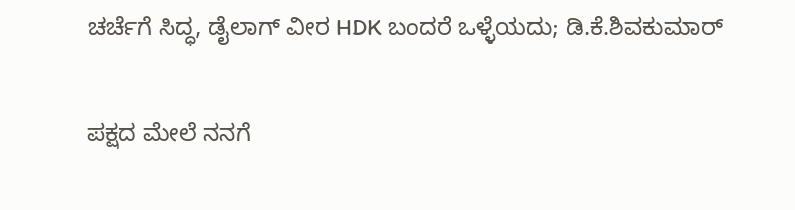ಚರ್ಚೆಗೆ ಸಿದ್ಧ, ಡೈಲಾಗ್‌ ವೀರ HDK ಬಂದರೆ ಒಳ್ಳೆಯದು; ಡಿ.ಕೆ.ಶಿವಕುಮಾರ್

ಪಕ್ಷದ ಮೇಲೆ ನನಗೆ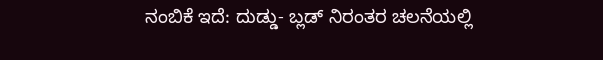ನಂಬಿಕೆ ಇದೆ: ದುಡ್ಡು- ಬ್ಲಡ್ ನಿರಂತರ ಚಲನೆಯಲ್ಲಿ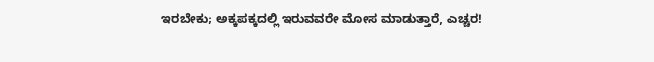ಇರಬೇಕು; ಅಕ್ಕಪಕ್ಕದಲ್ಲಿ ಇರುವವರೇ ಮೋಸ ಮಾಡುತ್ತಾರೆ, ಎಚ್ಚರ!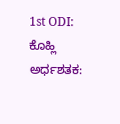1st ODI: ಕೊಹ್ಲಿ ಅರ್ಧಶತಕ: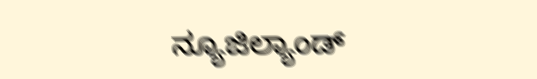ನ್ಯೂಜಿಲ್ಯಾಂಡ್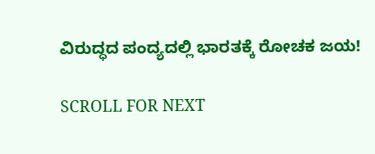ವಿರುದ್ಧದ ಪಂದ್ಯದಲ್ಲಿ ಭಾರತಕ್ಕೆ ರೋಚಕ ಜಯ!

SCROLL FOR NEXT